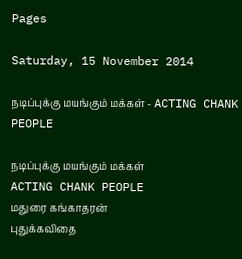Pages

Saturday, 15 November 2014

நடிப்புக்கு மயங்கும் மக்கள் - ACTING CHANK PEOPLE

நடிப்புக்கு மயங்கும் மக்கள்
ACTING CHANK PEOPLE
மதுரை கங்காதரன்
புதுக்கவிதை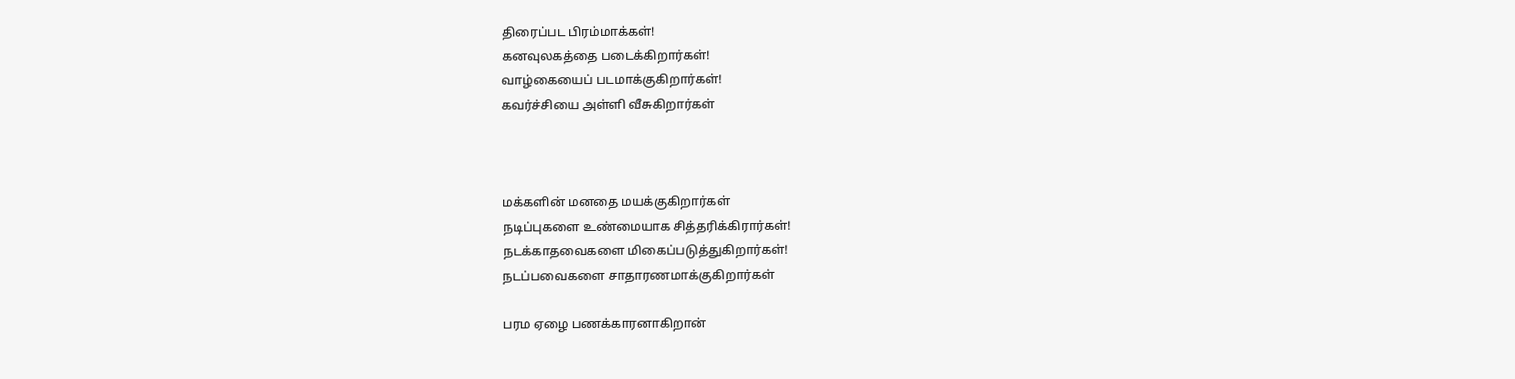திரைப்பட பிரம்மாக்கள்!
கனவுலகத்தை படைக்கிறார்கள்!
வாழ்கையைப் படமாக்குகிறார்கள்!
கவர்ச்சியை அள்ளி வீசுகிறார்கள்



மக்களின் மனதை மயக்குகிறார்கள்
நடிப்புகளை உண்மையாக சித்தரிக்கிரார்கள்!
நடக்காதவைகளை மிகைப்படுத்துகிறார்கள்!
நடப்பவைகளை சாதாரணமாக்குகிறார்கள்

பரம ஏழை பணக்காரனாகிறான்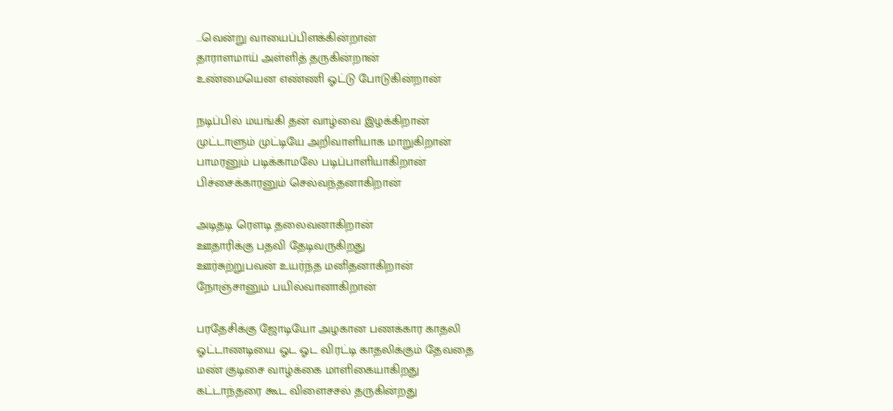...வென்று வாயைப்பிளக்கின்றான்
தாராளமாய் அள்ளித் தருகின்றான்
உண்மையென எண்ணி ஓட்டு போடுகின்றான்

நடிப்பில் மயங்கி தன் வாழ்வை இழக்கிறான்
முட்டாளும் முட்டியே அறிவாளியாக மாறுகிறான்
பாமரனும் படிக்காமலே படிப்பாளியாகிறான்
பிச்சைக்காரனும் செல்வந்தனாகிறான்

அடிதடி ரௌடி தலைவனாகிறான்
ஊதாரிக்கு பதவி தேடிவருகிறது
ஊர்சுற்றுபவன் உயர்ந்த மனிதனாகிறான்
நோஞ்சானும் பயில்வானாகிறான்

பரதேசிக்கு ஜோடியோ அழகான பணக்கார காதலி
ஓட்டாணடியை ஓட ஓட விரட்டி காதலிக்கும் தேவதை
மண் குடிசை வாழ்க்கை மாளிகையாகிறது
கட்டாந்தரை கூட விளைசசல் தருகின்றது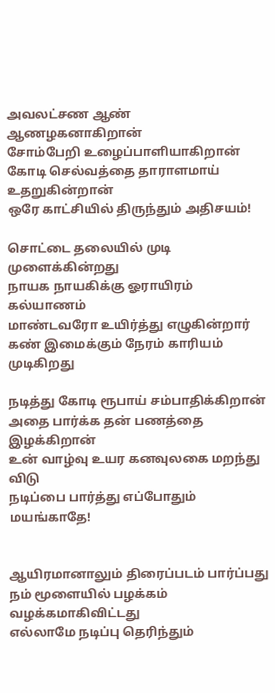அவலட்சண ஆண் ஆணழகனாகிறான்
சோம்பேறி உழைப்பாளியாகிறான்
கோடி செல்வத்தை தாராளமாய் உதறுகின்றான்
ஒரே காட்சியில் திருந்தும் அதிசயம்!

சொட்டை தலையில் முடி முளைக்கின்றது
நாயக நாயகிக்கு ஓராயிரம் கல்யாணம்
மாண்டவரோ உயிர்த்து எழுகின்றார்
கண் இமைக்கும் நேரம் காரியம் முடிகிறது

நடித்து கோடி ரூபாய் சம்பாதிக்கிறான்
அதை பார்க்க தன் பணத்தை இழக்கிறான்
உன் வாழ்வு உயர கனவுலகை மறந்து விடு
நடிப்பை பார்த்து எப்போதும் மயங்காதே!


ஆயிரமானாலும் திரைப்படம் பார்ப்பது
நம் மூளையில் பழக்கம் வழக்கமாகிவிட்டது
எல்லாமே நடிப்பு தெரிந்தும்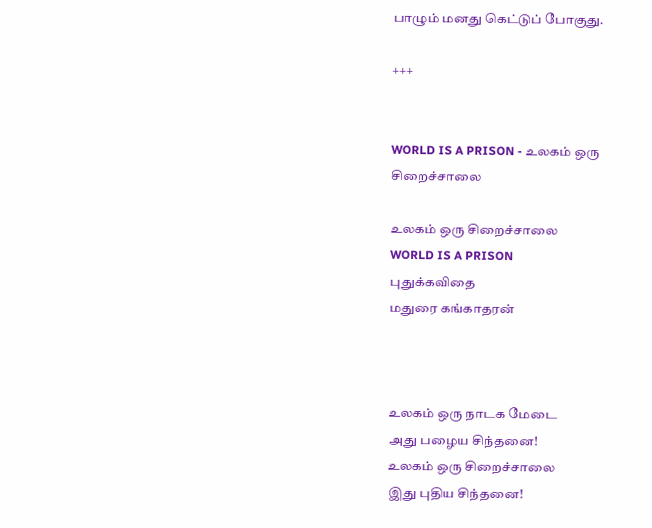பாழும் மனது கெட்டுப் போகுது.

+++


WORLD IS A PRISON - உலகம் ஒரு சிறைச்சாலை

உலகம் ஒரு சிறைச்சாலை
WORLD IS A PRISON
புதுக்கவிதை
மதுரை கங்காதரன்



உலகம் ஒரு நாடக மேடை
அது பழைய சிந்தனை!
உலகம் ஒரு சிறைச்சாலை
இது புதிய சிந்தனை!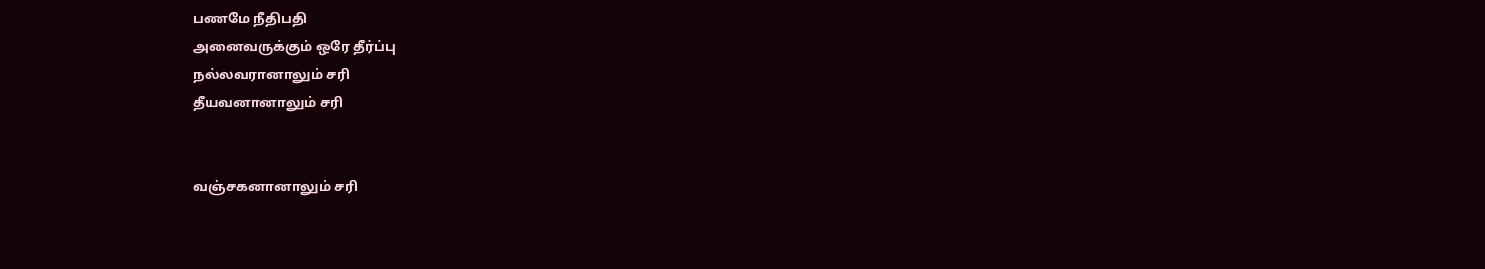பணமே நீதிபதி
அனைவருக்கும் ஒரே தீர்ப்பு
நல்லவரானாலும் சரி
தீயவனானாலும் சரி


வஞ்சகனானாலும் சரி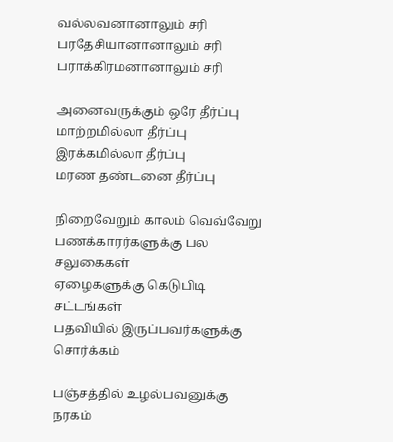வல்லவனானாலும் சரி
பரதேசியானானாலும் சரி
பராக்கிரமனானாலும் சரி

அனைவருக்கும் ஒரே தீர்ப்பு
மாற்றமில்லா தீர்ப்பு
இரக்கமில்லா தீர்ப்பு
மரண தண்டனை தீர்ப்பு

நிறைவேறும் காலம் வெவ்வேறு
பணக்காரர்களுக்கு பல சலுகைகள்
ஏழைகளுக்கு கெடுபிடி சட்டங்கள்
பதவியில் இருப்பவர்களுக்கு சொர்க்கம்

பஞ்சத்தில் உழல்பவனுக்கு நரகம்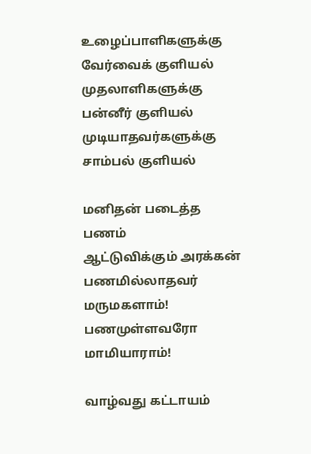உழைப்பாளிகளுக்கு வேர்வைக் குளியல்
முதலாளிகளுக்கு பன்னீர் குளியல்
முடியாதவர்களுக்கு சாம்பல் குளியல்

மனிதன் படைத்த பணம்
ஆட்டுவிக்கும் அரக்கன்
பணமில்லாதவர் மருமகளாம்!
பணமுள்ளவரோ மாமியாராம்!

வாழ்வது கட்டாயம்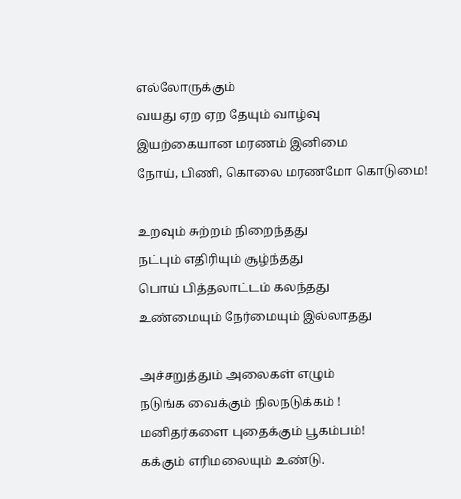எல்லோருக்கும்
வயது ஏற ஏற தேயும் வாழ்வு
இயற்கையான மரணம் இனிமை
நோய், பிணி, கொலை மரணமோ கொடுமை!

உறவும் சுற்றம் நிறைந்தது
நட்பும் எதிரியும் சூழ்ந்தது
பொய் பித்தலாட்டம் கலந்தது
உண்மையும் நேர்மையும் இல்லாதது

அச்சறுத்தும் அலைகள் எழும்
நடுங்க வைக்கும் நிலநடுக்கம் !
மனிதர்களை புதைக்கும் பூகம்பம்!
கக்கும் எரிமலையும் உண்டு.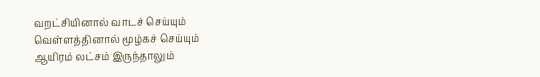வறட்சியினால் வாடச் செய்யும்
வெள்ளத்தினால் மூழ்கச் செய்யும்
ஆயிரம் லட்சம் இருந்தாலும்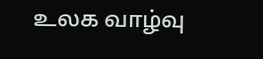உலக வாழ்வு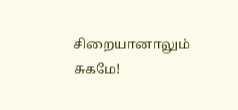சிறையானாலும் சுகமே!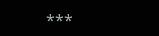***